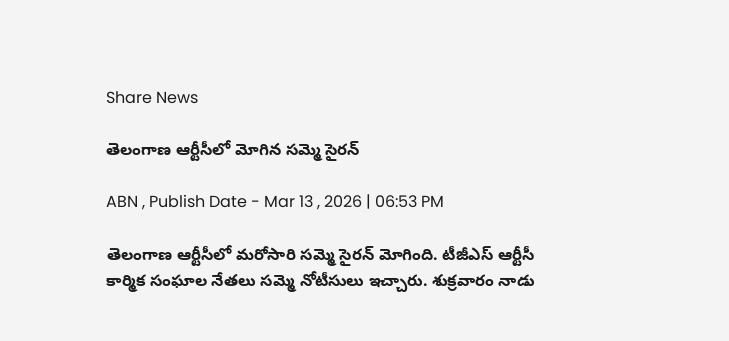Share News

తెలంగాణ ఆర్టీసీలో మోగిన సమ్మె సైరన్

ABN , Publish Date - Mar 13 , 2026 | 06:53 PM

తెలంగాణ ఆర్టీసీలో మరోసారి సమ్మె సైరన్ మోగింది. టీజీఎస్ ఆర్టీసీ కార్మిక సంఘాల నేతలు సమ్మె నోటీసులు ఇచ్చారు. శుక్రవారం నాడు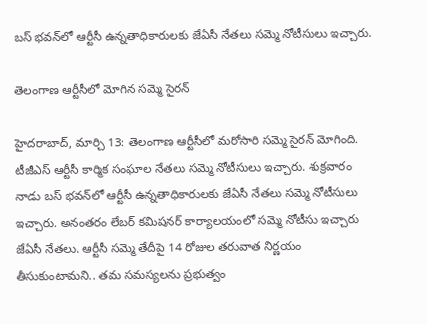బస్ భవన్‌లో ఆర్టీసీ ఉన్నతాధికారులకు జేఏసీ నేతలు సమ్మె నోటీసులు ఇచ్చారు.

తెలంగాణ ఆర్టీసీలో మోగిన సమ్మె సైరన్

హైదరాబాద్, మార్చి 13: తెలంగాణ ఆర్టీసీలో మరోసారి సమ్మె సైరన్ మోగింది. టీజీఎస్ ఆర్టీసీ కార్మిక సంఘాల నేతలు సమ్మె నోటీసులు ఇచ్చారు. శుక్రవారం నాడు బస్ భవన్‌లో ఆర్టీసీ ఉన్నతాధికారులకు జేఏసీ నేతలు సమ్మె నోటీసులు ఇచ్చారు. అనంతరం లేబర్ కమిషనర్ కార్యాలయంలో సమ్మె నోటీసు ఇచ్చారు జేఏసీ నేతలు. ఆర్టీసీ సమ్మె తేదీపై 14 రోజుల తరువాత నిర్ణయం తీసుకుంటామని.. తమ సమస్యలను ప్రభుత్వం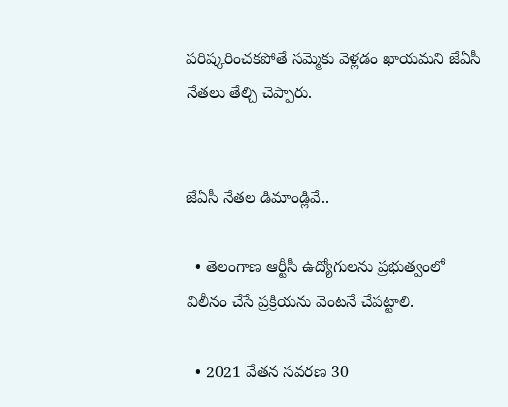పరిష్కరించకపోతే సమ్మెకు వెళ్లడం ఖాయమని జేఏసీ నేతలు తేల్చి చెప్పారు.


జేఏసీ నేతల డిమాండ్లివే..

  • తెలంగాణ ఆర్టీసీ ఉద్యోగులను ప్రభుత్వంలో విలీనం చేసే ప్రక్రియను వెంటనే చేపట్టాలి.

  • 2021 వేతన సవరణ 30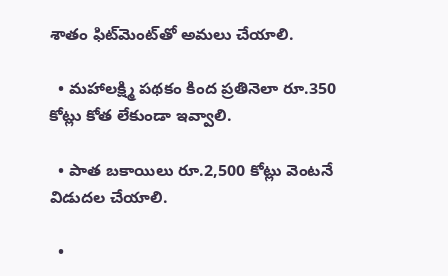శాతం ఫిట్‌మెంట్‌తో అమలు చేయాలి.

  • మహాలక్ష్మి పథకం కింద ప్రతినెలా రూ.350 కోట్లు కోత లేకుండా ఇవ్వాలి.

  • పాత బకాయిలు రూ.2,500 కోట్లు వెంటనే విడుదల చేయాలి.

  •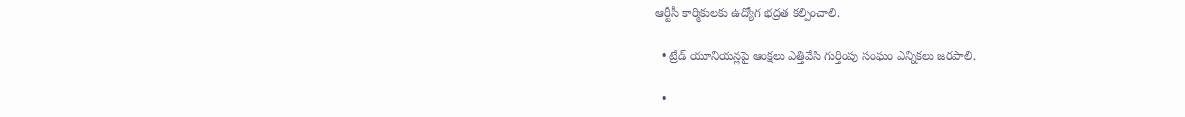ఆర్టీసీ కార్మికులకు ఉద్యోగ భద్రత కల్పించాలి.

  • ట్రేడ్‌ యూనియన్లపై ఆంక్షలు ఎత్తివేసి గుర్తింపు సంఘం ఎన్నికలు జరపాలి.

  •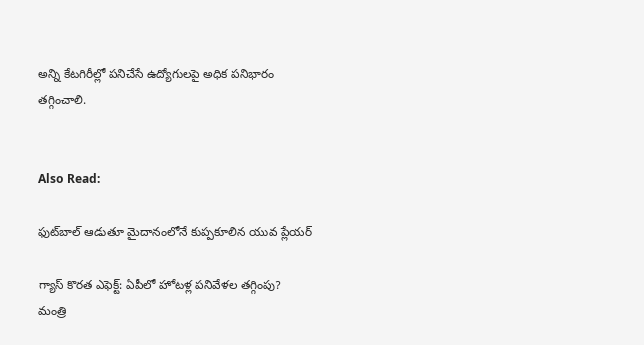అన్ని కేటగిరీల్లో పనిచేసే ఉద్యోగులపై అధిక పనిభారం తగ్గించాలి.


Also Read:

ఫుట్‌బాల్ ఆడుతూ మైదానంలోనే కుప్పకూలిన యువ ప్లేయర్

గ్యాస్ కొరత ఎఫెక్ట్: ఏపీలో హోటళ్ల పనివేళల తగ్గింపు? మంత్రి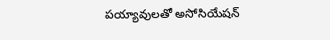పయ్యావులతో అసోసియేషన్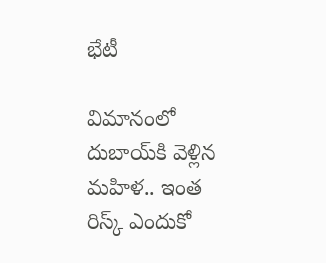భేటీ

విమానంలో దుబాయ్‌కి వెళ్లిన మహిళ.. ఇంత రిస్క్ ఎందుకో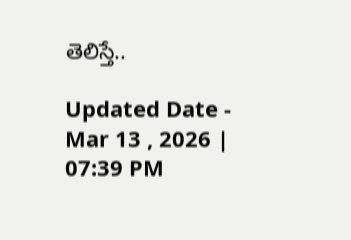తెలిస్తే..

Updated Date - Mar 13 , 2026 | 07:39 PM